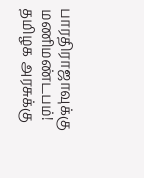பாரதிராஜாவுக்கு மணிமண்டபம்! தமிழக அரசுக்கு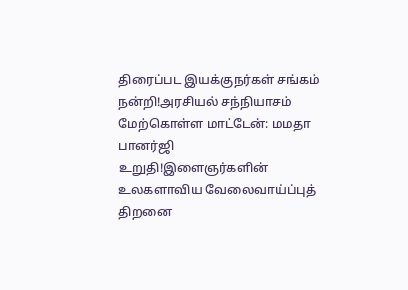திரைப்பட இயக்குநர்கள் சங்கம் நன்றி!அரசியல் சந்நியாசம் மேற்கொள்ள மாட்டேன்: மமதா பானர்ஜி உறுதி!இளைஞர்களின் உலகளாவிய வேலைவாய்ப்புத் திறனை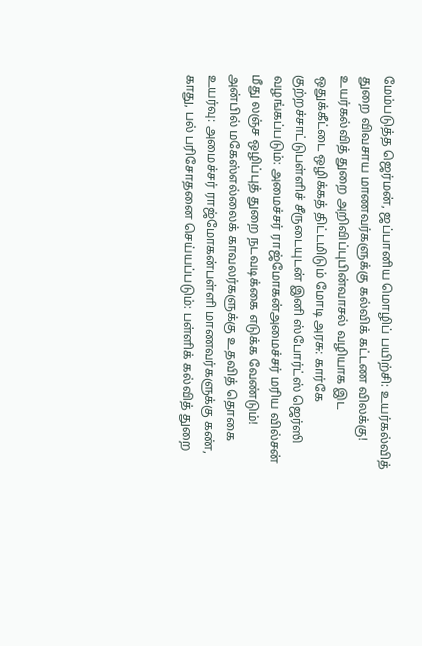மேம்படுத்த ஜெர்மன், ஜப்பானிய மொழிப் பயிற்சி: உயர்கல்வித் துறை விவசாய மாணவர்களுக்கு கல்விக் கட்டண விலக்கு! உயர்கல்வித் துறை அறிவிப்புபின்வாசல் வழியாக இட ஒதுக்கீட்டை ஒழிக்கத் திட்டமிடும் மோடி அரசு: கார்கே குற்றச்சாட்டுபள்ளிச் சீருடையுடன் இனி ஸ்போர்ட்ஸ் ஜெர்ஸி வழங்கப்படும்: அமைச்சர் ராஜ்மோகன்அமைச்சர் மரிய வில்சன் மீது லஞ்ச ஒழிப்புத் துறை நடவடிக்கை எடுக்க வேண்டும்! அன்பில் மகேஸ்எல்லைக் காவலர்களுக்கு உதவித் தொகை உயர்வு: அமைச்சர் ராஜ்மோகன்பள்ளி மாணவர்களுக்கு கண், காது, பல் பரிசோதனை செய்யப்படும்: பள்ளிக் கல்வித் துறை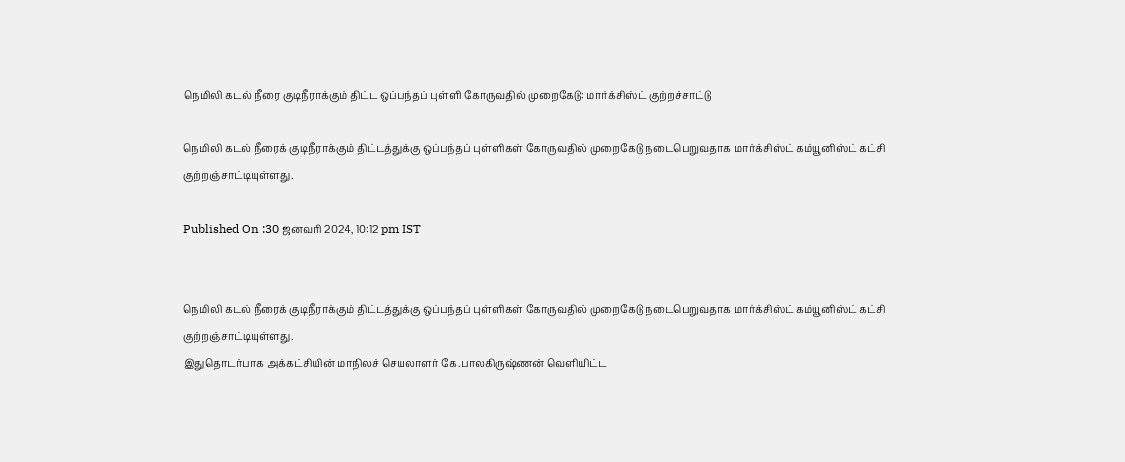நெமிலி கடல் நீரை குடிநீராக்கும் திட்ட ஒப்பந்தப் புள்ளி கோருவதில் முறைகேடு: மார்க்சிஸ்ட் குற்றச்சாட்டு

நெமிலி கடல் நீரைக் குடிநீராக்கும் திட்டத்துக்கு ஒப்பந்தப் புள்ளிகள் கோருவதில் முறைகேடு நடைபெறுவதாக மார்க்சிஸ்ட் கம்யூனிஸ்ட் கட்சி குற்றஞ்சாட்டியுள்ளது.

Published On :30 ஜனவரி 2024, 10:12 pm IST


நெமிலி கடல் நீரைக் குடிநீராக்கும் திட்டத்துக்கு ஒப்பந்தப் புள்ளிகள் கோருவதில் முறைகேடு நடைபெறுவதாக மார்க்சிஸ்ட் கம்யூனிஸ்ட் கட்சி குற்றஞ்சாட்டியுள்ளது.
இதுதொடர்பாக அக்கட்சியின் மாநிலச் செயலாளர் கே.பாலகிருஷ்ணன் வெளியிட்ட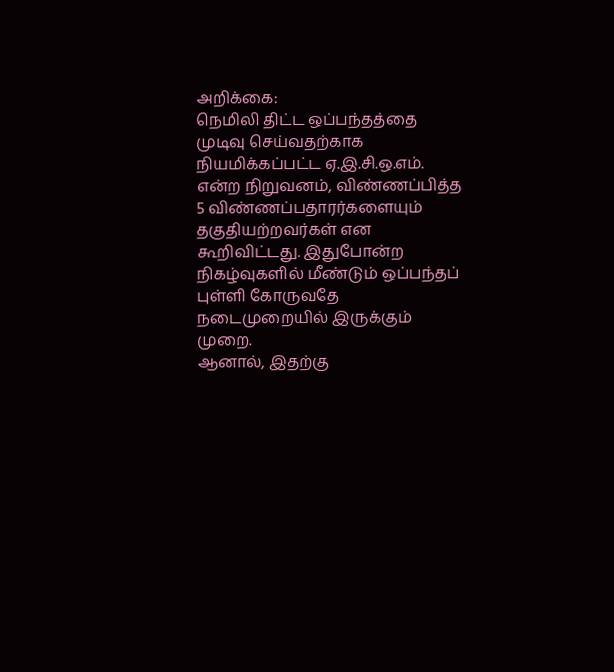அறிக்கை:
நெமிலி திட்ட ஒப்பந்தத்தை முடிவு செய்வதற்காக நியமிக்கப்பட்ட ஏ.இ.சி.ஒ.எம். என்ற நிறுவனம், விண்ணப்பித்த 5 விண்ணப்பதாரர்களையும் தகுதியற்றவர்கள் என கூறிவிட்டது. இதுபோன்ற நிகழ்வுகளில் மீண்டும் ஒப்பந்தப் புள்ளி கோருவதே நடைமுறையில் இருக்கும் முறை.
ஆனால், இதற்கு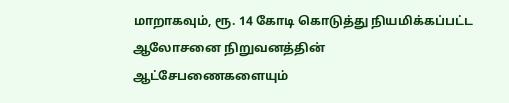மாறாகவும், ரூ. 14 கோடி கொடுத்து நியமிக்கப்பட்ட ஆலோசனை நிறுவனத்தின் ஆட்சேபணைகளையும்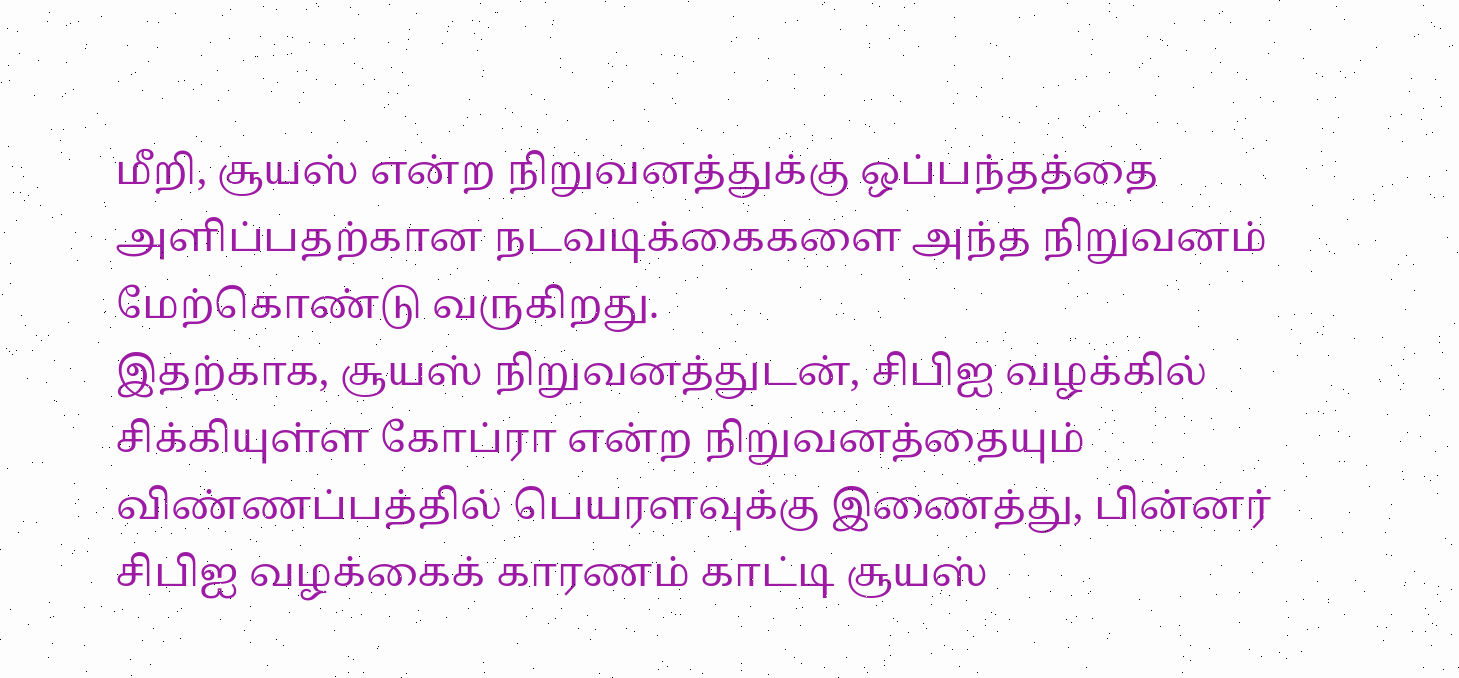மீறி, சூயஸ் என்ற நிறுவனத்துக்கு ஒப்பந்தத்தை அளிப்பதற்கான நடவடிக்கைகளை அந்த நிறுவனம் மேற்கொண்டு வருகிறது.
இதற்காக, சூயஸ் நிறுவனத்துடன், சிபிஐ வழக்கில் சிக்கியுள்ள கோப்ரா என்ற நிறுவனத்தையும் விண்ணப்பத்தில் பெயரளவுக்கு இணைத்து, பின்னர் சிபிஐ வழக்கைக் காரணம் காட்டி சூயஸ்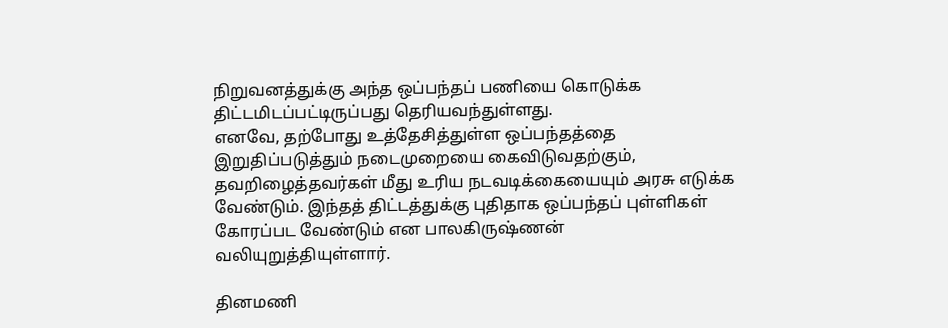நிறுவனத்துக்கு அந்த ஒப்பந்தப் பணியை கொடுக்க திட்டமிடப்பட்டிருப்பது தெரியவந்துள்ளது.
எனவே, தற்போது உத்தேசித்துள்ள ஒப்பந்தத்தை இறுதிப்படுத்தும் நடைமுறையை கைவிடுவதற்கும், தவறிழைத்தவர்கள் மீது உரிய நடவடிக்கையையும் அரசு எடுக்க வேண்டும். இந்தத் திட்டத்துக்கு புதிதாக ஒப்பந்தப் புள்ளிகள் கோரப்பட வேண்டும் என பாலகிருஷ்ணன் வலியுறுத்தியுள்ளார்.

தினமணி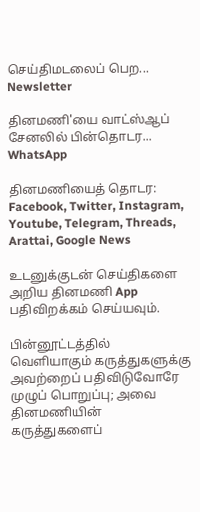செய்திமடலைப் பெற... Newsletter

தினமணி'யை வாட்ஸ்ஆப் சேனலில் பின்தொடர... WhatsApp

தினமணியைத் தொடர: Facebook, Twitter, Instagram, Youtube, Telegram, Threads, Arattai, Google News

உடனுக்குடன் செய்திகளை அறிய தினமணி App பதிவிறக்கம் செய்யவும்.

பின்னூட்டத்தில் வெளியாகும் கருத்துகளுக்கு அவற்றைப் பதிவிடுவோரே முழுப் பொறுப்பு; அவை தினமணியின் கருத்துகளைப்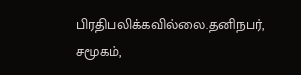பிரதிபலிக்கவில்லை.தனிநபர், சமூகம்,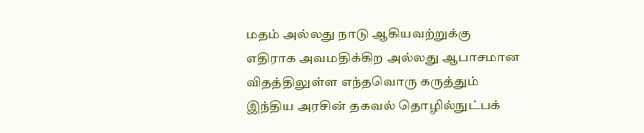மதம் அல்லது நாடு ஆகியவற்றுக்கு எதிராக அவமதிக்கிற அல்லது ஆபாசமான விதத்திலுள்ள எந்தவொரு கருத்தும் இந்திய அரசின் தகவல் தொழில்நுட்பக்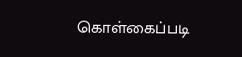கொள்கைப்படி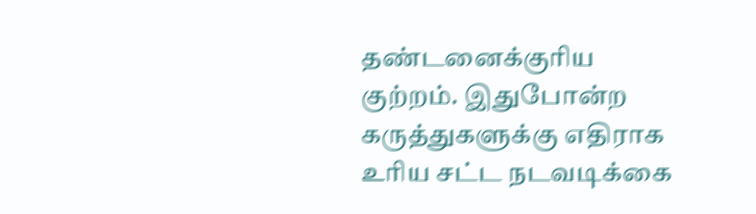தண்டனைக்குரிய குற்றம். இதுபோன்ற கருத்துகளுக்கு எதிராக உரிய சட்ட நடவடிக்கை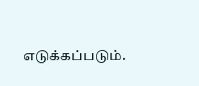எடுக்கப்படும்.